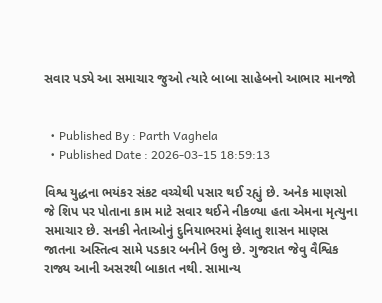સવાર પડ્યે આ સમાચાર જુઓ ત્યારે બાબા સાહેબનો આભાર માનજો


  • Published By : Parth Vaghela
  • Published Date : 2026-03-15 18:59:13

વિશ્વ યુદ્ધના ભયંકર સંકટ વચ્ચેથી પસાર થઈ રહ્યું છે. અનેક માણસો જે શિપ પર પોતાના કામ માટે સવાર થઈને નીકળ્યા હતા એમના મૃત્યુના સમાચાર છે. સનકી નેતાઓનું દુનિયાભરમાં ફેલાતુ શાસન માણસ જાતના અસ્તિત્વ સામે પડકાર બનીને ઉભુ છે. ગુજરાત જેવુ વૈશ્વિક રાજ્ય આની અસરથી બાકાત નથી. સામાન્ય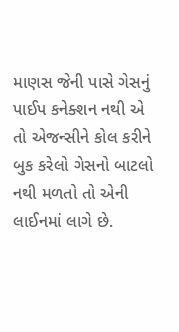માણસ જેની પાસે ગેસનું પાઈપ કનેક્શન નથી એ તો એજન્સીને કોલ કરીને બુક કરેલો ગેસનો બાટલો નથી મળતો તો એની લાઈનમાં લાગે છે.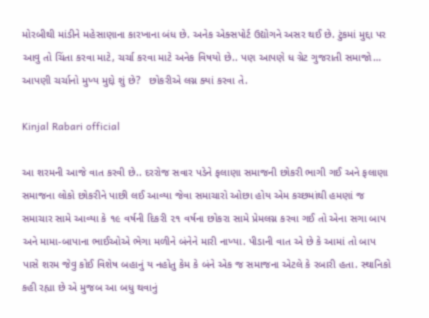મોરબીથી માંડીને મહેસાણાના કારખાના બંધ છે. અનેક એક્સપોર્ટ ઉદ્યોગને અસર થઈ છે. ટુંકમાં મુદ્દા પર આવુ તો ચિંતા કરવા માટે, ચર્ચા કરવા માટે અનેક વિષયો છે.. પણ આપણે ધ ગ્રેટ ગુજરાતી સમાજો… આપણી ચર્ચાનો મુખ્ય મુદ્દો શું છે?   છોકરીએ લગ્ન ક્યાં કરવા તે.

Kinjal Rabari official

આ શરમની આજે વાત કરવી છે.. દરરોજ સવાર પડેને ફલાણા સમાજની છોકરી ભાગી ગઈ અને ફલાણા સમાજના લોકો છોકરીને પાછી લઈ આવ્યા જેવા સમાચારો ઓછા હોય એમ કચ્છમાંથી હમણાં જ સમાચાર સામે આવ્યા કે ૧૯ વર્ષની દિકરી ૨૧ વર્ષના છોકરા સામે પ્રેમલગ્ન કરવા ગઈ તો એના સગા બાપ અને મામા-બાપાના ભાઈઓએ ભેગા મળીને બંનેને મારી નાખ્યા. પીડાની વાત એ છે કે આમાં તો બાપ પાસે શરમ જેવુ કોઈ વિશેષ બહાનું ય નહોતુ કેમ કે બંને એક જ સમાજના એટલે કે રબારી હતા. સ્થાનિકો કહી રહ્યા છે એ મુજબ આ બધુ થવાનું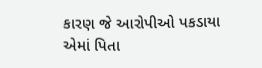કારણ જે આરોપીઓ પકડાયા એમાં પિતા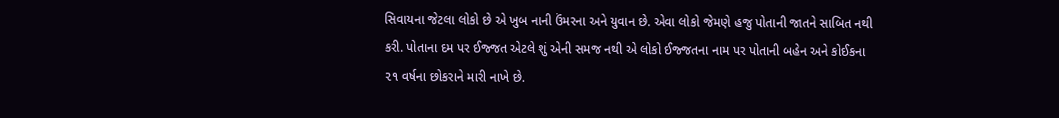સિવાયના જેટલા લોકો છે એ ખુબ નાની ઉંમરના અને યુવાન છે. એવા લોકો જેમણે હજુ પોતાની જાતને સાબિત નથી કરી. પોતાના દમ પર ઈજ્જત એટલે શું એની સમજ નથી એ લોકો ઈજ્જતના નામ પર પોતાની બહેન અને કોઈકના ૨૧ વર્ષના છોકરાને મારી નાખે છે.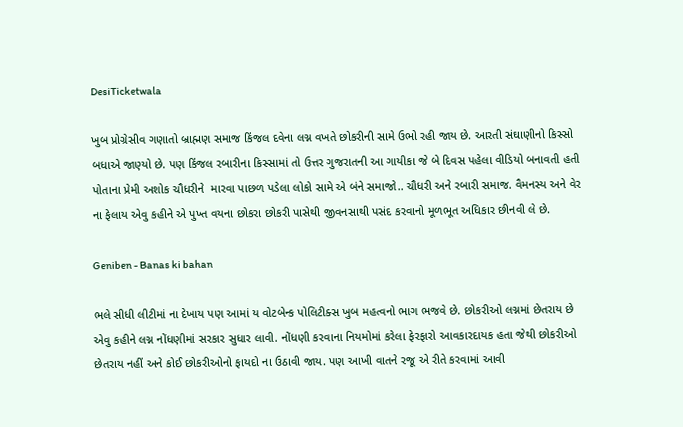DesiTicketwala

ખુબ પ્રોગ્રેસીવ ગણાતો બ્રાહ્મણ સમાજ કિંજલ દવેના લગ્ન વખતે છોકરીની સામે ઉભો રહી જાય છે. આરતી સંઘાણીનો કિસ્સો બધાએ જાણ્યો છે. પણ કિંજલ રબારીના કિસ્સામાં તો ઉત્તર ગુજરાતની આ ગાયીકા જે બે દિવસ પહેલા વીડિયો બનાવતી હતી પોતાના પ્રેમી અશોક ચૌધરીને  મારવા પાછળ પડેલા લોકો સામે એ બંને સમાજો.. ચૌધરી અને રબારી સમાજ. વૈમનસ્ય અને વેર ના ફેલાય એવુ કહીને એ પુખ્ત વયના છોકરા છોકરી પાસેથી જીવનસાથી પસંદ કરવાનો મૂળભૂત અધિકાર છીનવી લે છે.

Geniben - Banas ki bahan

ભલે સીધી લીટીમાં ના દેખાય પણ આમાં ય વોટબેન્ક પોલિટીક્સ ખુબ મહત્વનો ભાગ ભજવે છે. છોકરીઓ લગ્નમાં છેતરાય છે એવુ કહીને લગ્ન નોંધણીમાં સરકાર સુધાર લાવી. નોંધણી કરવાના નિયમોમાં કરેલા ફેરફારો આવકારદાયક હતા જેથી છોકરીઓ છેતરાય નહીં અને કોઈ છોકરીઓનો ફાયદો ના ઉઠાવી જાય. પણ આખી વાતને રજૂ એ રીતે કરવામાં આવી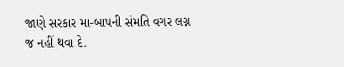જાણે સરકાર મા-બાપની સંમતિ વગર લગ્ન જ નહીં થવા દે.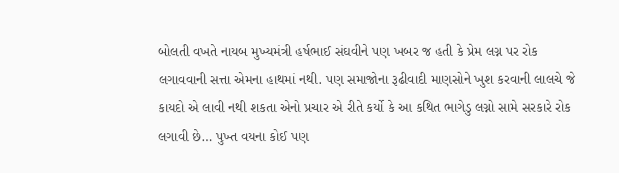બોલતી વખતે નાયબ મુખ્યમંત્રી હર્ષભાઈ સંઘવીને પણ ખબર જ હતી કે પ્રેમ લગ્ન પર રોક લગાવવાની સત્તા એમના હાથમાં નથી. પણ સમાજોના રૂઢીવાદી માણસોને ખુશ કરવાની લાલચે જે કાયદો એ લાવી નથી શકતા એનો પ્રચાર એ રીતે કર્યો કે આ કથિત ભાગેડુ લગ્નો સામે સરકારે રોક લગાવી છે… પુખ્ત વયના કોઈ પણ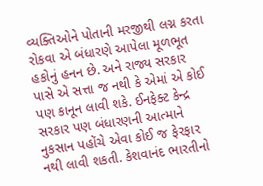વ્યક્તિઓને પોતાની મરજીથી લગ્ન કરતા રોકવા એ બંધારણે આપેલા મૂળભૂત હકોનું હનન છે. અને રાજ્ય સરકાર પાસે એ સત્તા જ નથી કે એમાં એ કોઈ પણ કાનૂન લાવી શકે. ઈનફેક્ટ કેન્દ્ર સરકાર પણ બંધારણની આત્માને નુકસાન પહોંચે એવા કોઈ જ ફેરફાર નથી લાવી શકતી. કેશવાનંદ ભારતીનો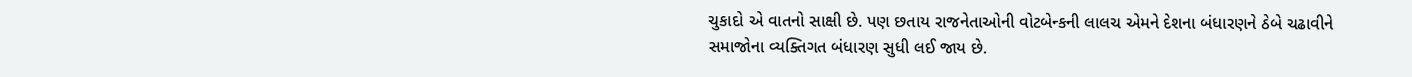ચુકાદો એ વાતનો સાક્ષી છે. પણ છતાય રાજનેતાઓની વોટબેન્કની લાલચ એમને દેશના બંધારણને ઠેબે ચઢાવીને સમાજોના વ્યક્તિગત બંધારણ સુધી લઈ જાય છે.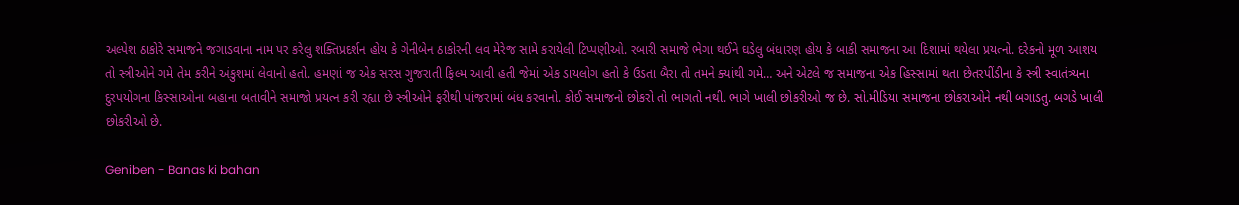અલ્પેશ ઠાકોરે સમાજને જગાડવાના નામ પર કરેલુ શક્તિપ્રદર્શન હોય કે ગેનીબેન ઠાકોરની લવ મેરેજ સામે કરાયેલી ટિપ્પણીઓ. રબારી સમાજે ભેગા થઈને ઘડેલુ બંધારણ હોય કે બાકી સમાજના આ દિશામાં થયેલા પ્રયત્નો. દરેકનો મૂળ આશય તો સ્ત્રીઓને ગમે તેમ કરીને અંકુશમાં લેવાનો હતો. હમણાં જ એક સરસ ગુજરાતી ફિલ્મ આવી હતી જેમાં એક ડાયલોગ હતો કે ઉડતા બૈરા તો તમને ક્યાંથી ગમે… અને એટલે જ સમાજના એક હિસ્સામાં થતા છેતરપીંડીના કે સ્ત્રી સ્વાતંત્ર્યના દુરપયોગના કિસ્સાઓના બહાના બતાવીને સમાજો પ્રયત્ન કરી રહ્યા છે સ્ત્રીઓને ફરીથી પાંજરામાં બંધ કરવાનો. કોઈ સમાજનો છોકરો તો ભાગતો નથી. ભાગે ખાલી છોકરીઓ જ છે. સો.મીડિયા સમાજના છોકરાઓને નથી બગાડતુ. બગડે ખાલી છોકરીઓ છે.

Geniben - Banas ki bahan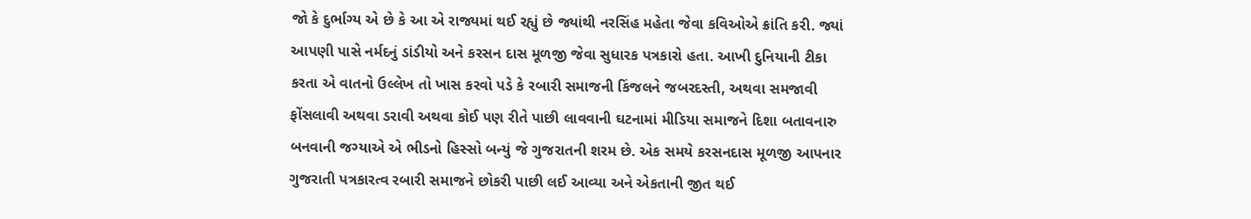જો કે દુર્ભાગ્ય એ છે કે આ એ રાજ્યમાં થઈ રહ્યું છે જ્યાંથી નરસિંહ મહેતા જેવા કવિઓએ ક્રાંતિ કરી. જ્યાં આપણી પાસે નર્મદનું ડાંડીયો અને કરસન દાસ મૂળજી જેવા સુધારક પત્રકારો હતા. આખી દુનિયાની ટીકા કરતા એ વાતનો ઉલ્લેખ તો ખાસ કરવો પડે કે રબારી સમાજની કિંજલને જબરદસ્તી, અથવા સમજાવી ફોંસલાવી અથવા ડરાવી અથવા કોઈ પણ રીતે પાછી લાવવાની ઘટનામાં મીડિયા સમાજને દિશા બતાવનારુ બનવાની જગ્યાએ એ ભીડનો હિસ્સો બન્યું જે ગુજરાતની શરમ છે. એક સમયે કરસનદાસ મૂળજી આપનાર ગુજરાતી પત્રકારત્વ રબારી સમાજને છોકરી પાછી લઈ આવ્યા અને એકતાની જીત થઈ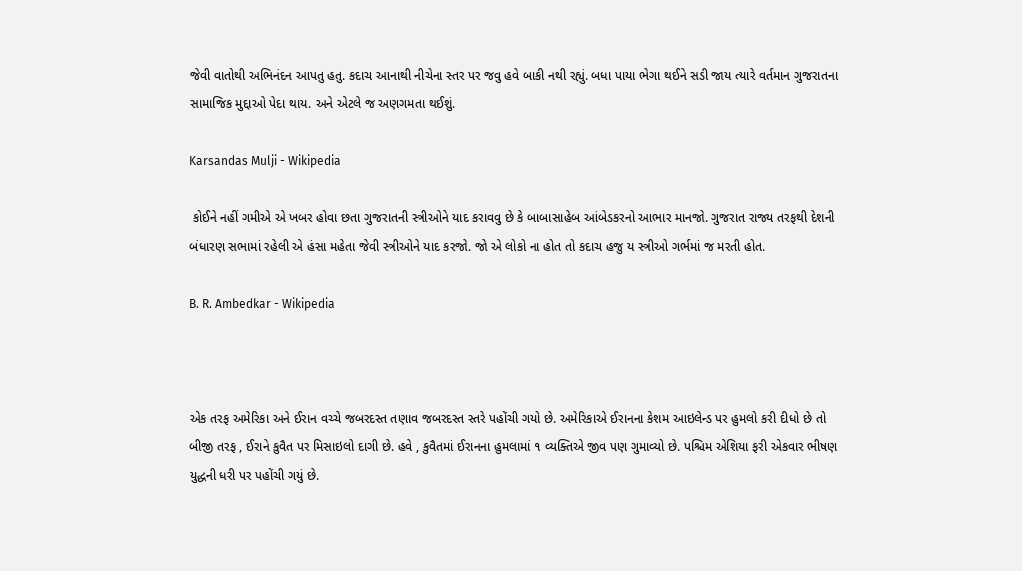જેવી વાતોથી અભિનંદન આપતુ હતુ. કદાચ આનાથી નીચેના સ્તર પર જવુ હવે બાકી નથી રહ્યું. બધા પાયા ભેગા થઈને સડી જાય ત્યારે વર્તમાન ગુજરાતના સામાજિક મુદ્દાઓ પેદા થાય. અને એટલે જ અણગમતા થઈશું.

Karsandas Mulji - Wikipedia

 કોઈને નહીં ગમીએ એ ખબર હોવા છતા ગુજરાતની સ્ત્રીઓને યાદ કરાવવુ છે કે બાબાસાહેબ આંબેડકરનો આભાર માનજો. ગુજરાત રાજ્ય તરફથી દેશની બંધારણ સભામાં રહેલી એ હંસા મહેતા જેવી સ્ત્રીઓને યાદ કરજો. જો એ લોકો ના હોત તો કદાચ હજુ ય સ્ત્રીઓ ગર્ભમાં જ મરતી હોત.

B. R. Ambedkar - Wikipedia



એક તરફ અમેરિકા અને ઈરાન વચ્ચે જબરદસ્ત તણાવ જબરદસ્ત સ્તરે પહોંચી ગયો છે. અમેરિકાએ ઈરાનના કેશમ આઇલેન્ડ પર હુમલો કરી દીધો છે તો બીજી તરફ , ઈરાને કુવૈત પર મિસાઇલો દાગી છે. હવે , કુવૈતમાં ઈરાનના હુમલામાં ૧ વ્યક્તિએ જીવ પણ ગુમાવ્યો છે. પશ્ચિમ એશિયા ફરી એકવાર ભીષણ યુદ્ધની ધરી પર પહોંચી ગયું છે.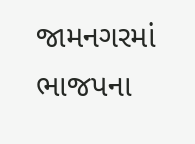જામનગરમાં ભાજપના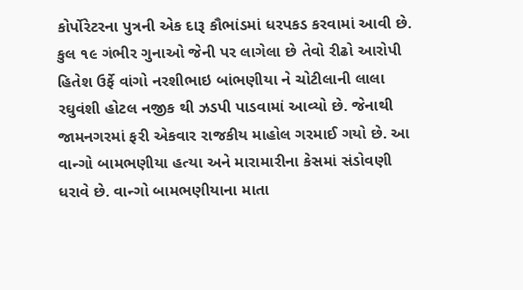કોર્પોરેટરના પુત્રની એક દારૂ કૌભાંડમાં ધરપકડ કરવામાં આવી છે. કુલ ૧૯ ગંભીર ગુનાઓ જેની પર લાગેલા છે તેવો રીઢો આરોપી હિતેશ ઉર્ફે વાંગો નરશીભાઇ બાંભણીયા ને ચોટીલાની લાલા રઘુવંશી હોટલ નજીક થી ઝડપી પાડવામાં આવ્યો છે. જેનાથી જામનગરમાં ફરી એકવાર રાજકીય માહોલ ગરમાઈ ગયો છે. આ વાન્ગો બામભણીયા હત્યા અને મારામારીના કેસમાં સંડોવણી ધરાવે છે. વાન્ગો બામભણીયાના માતા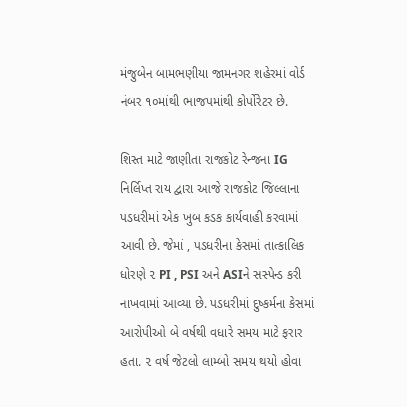મંજુબેન બામભણીયા જામનગર શહેરમાં વોર્ડ નંબર ૧૦માંથી ભાજપમાંથી કોર્પોરેટર છે.

શિસ્ત માટે જાણીતા રાજકોટ રેન્જના IG નિર્લિપ્ત રાય દ્વારા આજે રાજકોટ જિલ્લાના પડધરીમાં એક ખુબ કડક કાર્યવાહી કરવામાં આવી છે. જેમાં , પડધરીના કેસમાં તાત્કાલિક ધોરણે ૨ PI , PSI અને ASIને સસ્પેન્ડ કરી નાખવામાં આવ્યા છે. પડધરીમાં દુષ્કર્મના કેસમાં આરોપીઓ બે વર્ષથી વધારે સમય માટે ફરાર હતા. ૨ વર્ષ જેટલો લામ્બો સમય થયો હોવા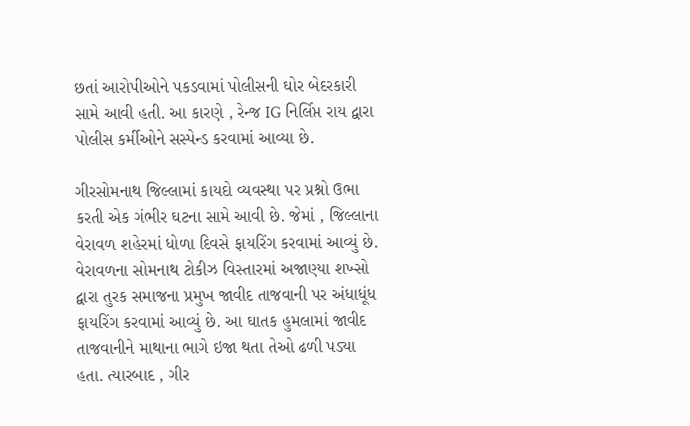છતાં આરોપીઓને પકડવામાં પોલીસની ઘોર બેદરકારી સામે આવી હતી. આ કારણે , રેન્જ IG નિર્લિપ્ત રાય દ્વારા પોલીસ કર્મીઓને સસ્પેન્ડ કરવામાં આવ્યા છે.

ગીરસોમનાથ જિલ્લામાં કાયદો વ્યવસ્થા પર પ્રશ્નો ઉભા કરતી એક ગંભીર ઘટના સામે આવી છે. જેમાં , જિલ્લાના વેરાવળ શહેરમાં ધોળા દિવસે ફાયરિંગ કરવામાં આવ્યું છે. વેરાવળના સોમનાથ ટોકીઝ વિસ્તારમાં અજાણ્યા શખ્સો દ્વારા તુરક સમાજના પ્રમુખ જાવીદ તાજવાની પર અંધાધૂંધ ફાયરિંગ કરવામાં આવ્યું છે. આ ઘાતક હુમલામાં જાવીદ તાજવાનીને માથાના ભાગે ઇજા થતા તેઓ ઢળી પડ્યા હતા. ત્યારબાદ , ગીર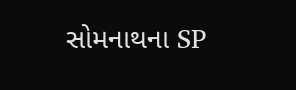સોમનાથના SP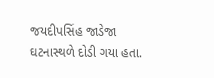જયદીપસિંહ જાડેજા ઘટનાસ્થળે દોડી ગયા હતા.